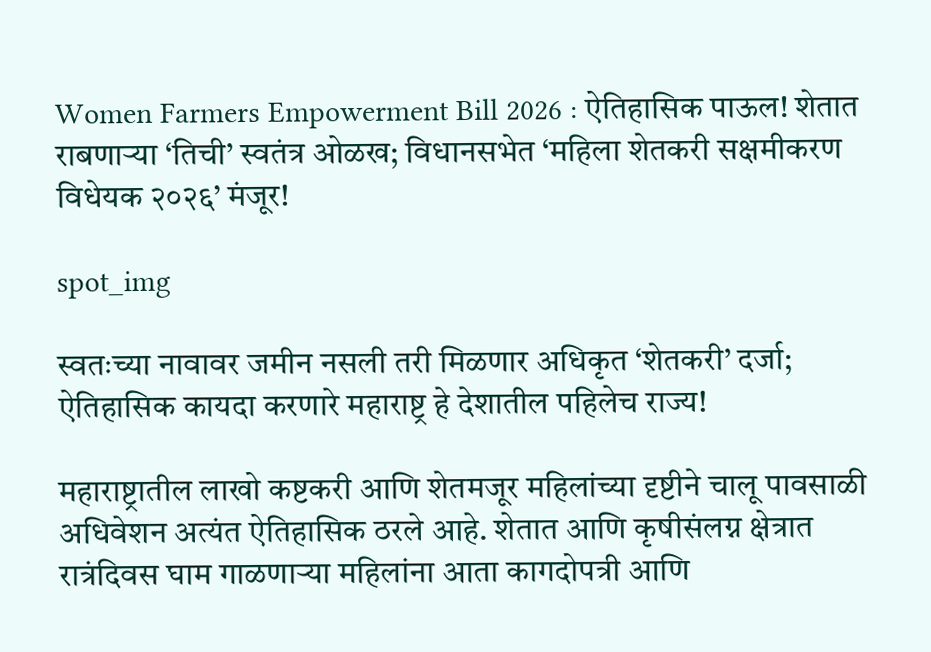Women Farmers Empowerment Bill 2026 : ऐतिहासिक पाऊल! शेतात राबणाऱ्या ‘तिची’ स्वतंत्र ओळख; विधानसभेत ‘महिला शेतकरी सक्षमीकरण विधेयक २०२६’ मंजूर!

spot_img

स्वतःच्या नावावर जमीन नसली तरी मिळणार अधिकृत ‘शेतकरी’ दर्जा; ऐतिहासिक कायदा करणारे महाराष्ट्र हे देशातील पहिलेच राज्य!

महाराष्ट्रातील लाखो कष्टकरी आणि शेतमजूर महिलांच्या दृष्टीने चालू पावसाळी अधिवेशन अत्यंत ऐतिहासिक ठरले आहे. शेतात आणि कृषीसंलग्न क्षेत्रात रात्रंदिवस घाम गाळणाऱ्या महिलांना आता कागदोपत्री आणि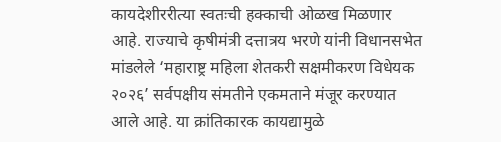कायदेशीररीत्या स्वतःची हक्काची ओळख मिळणार आहे. राज्याचे कृषीमंत्री दत्तात्रय भरणे यांनी विधानसभेत मांडलेले ‘महाराष्ट्र महिला शेतकरी सक्षमीकरण विधेयक २०२६’ सर्वपक्षीय संमतीने एकमताने मंजूर करण्यात आले आहे. या क्रांतिकारक कायद्यामुळे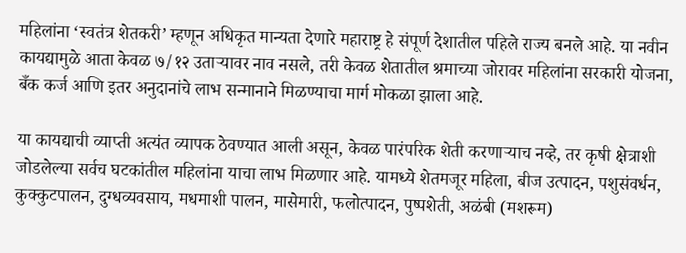महिलांना ‘स्वतंत्र शेतकरी’ म्हणून अधिकृत मान्यता देणारे महाराष्ट्र हे संपूर्ण देशातील पहिले राज्य बनले आहे. या नवीन कायद्यामुळे आता केवळ ७/१२ उताऱ्यावर नाव नसले, तरी केवळ शेतातील श्रमाच्या जोरावर महिलांना सरकारी योजना, बँक कर्ज आणि इतर अनुदानांचे लाभ सन्मानाने मिळण्याचा मार्ग मोकळा झाला आहे.

या कायद्याची व्याप्ती अत्यंत व्यापक ठेवण्यात आली असून, केवळ पारंपरिक शेती करणाऱ्याच नव्हे, तर कृषी क्षेत्राशी जोडलेल्या सर्वच घटकांतील महिलांना याचा लाभ मिळणार आहे. यामध्ये शेतमजूर महिला, बीज उत्पादन, पशुसंवर्धन, कुक्कुटपालन, दुग्धव्यवसाय, मधमाशी पालन, मासेमारी, फलोत्पादन, पुष्पशेती, अळंबी (मशरूम)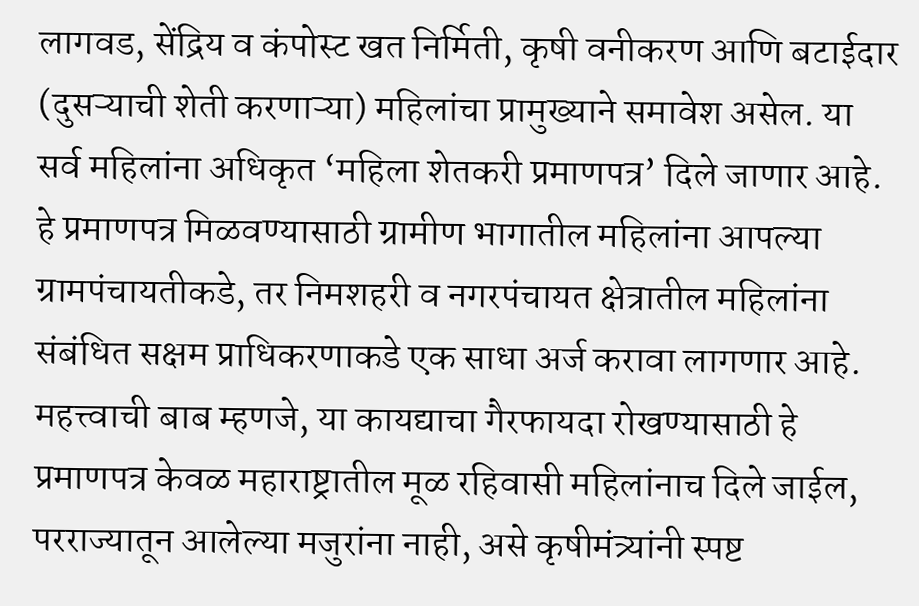लागवड, सेंद्रिय व कंपोस्ट खत निर्मिती, कृषी वनीकरण आणि बटाईदार (दुसऱ्याची शेती करणाऱ्या) महिलांचा प्रामुख्याने समावेश असेल. या सर्व महिलांना अधिकृत ‘महिला शेतकरी प्रमाणपत्र’ दिले जाणार आहे. हे प्रमाणपत्र मिळवण्यासाठी ग्रामीण भागातील महिलांना आपल्या ग्रामपंचायतीकडे, तर निमशहरी व नगरपंचायत क्षेत्रातील महिलांना संबंधित सक्षम प्राधिकरणाकडे एक साधा अर्ज करावा लागणार आहे. महत्त्वाची बाब म्हणजे, या कायद्याचा गैरफायदा रोखण्यासाठी हे प्रमाणपत्र केवळ महाराष्ट्रातील मूळ रहिवासी महिलांनाच दिले जाईल, परराज्यातून आलेल्या मजुरांना नाही, असे कृषीमंत्र्यांनी स्पष्ट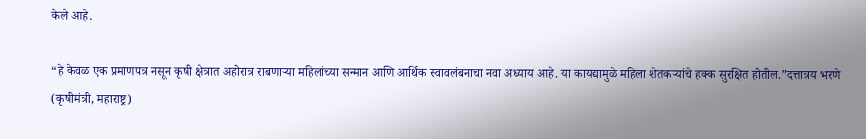केले आहे.

“हे केवळ एक प्रमाणपत्र नसून कृषी क्षेत्रात अहोरात्र राबणाऱ्या महिलांच्या सन्मान आणि आर्थिक स्वावलंबनाचा नवा अध्याय आहे. या कायद्यामुळे महिला शेतकऱ्यांचे हक्क सुरक्षित होतील.”दत्तात्रय भरणे (कृषीमंत्री, महाराष्ट्र)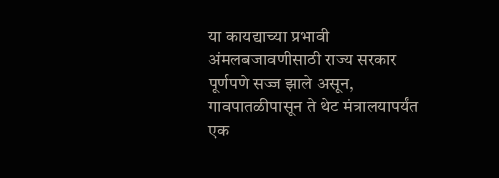या कायद्याच्या प्रभावी अंमलबजावणीसाठी राज्य सरकार पूर्णपणे सज्ज झाले असून, गावपातळीपासून ते थेट मंत्रालयापर्यंत एक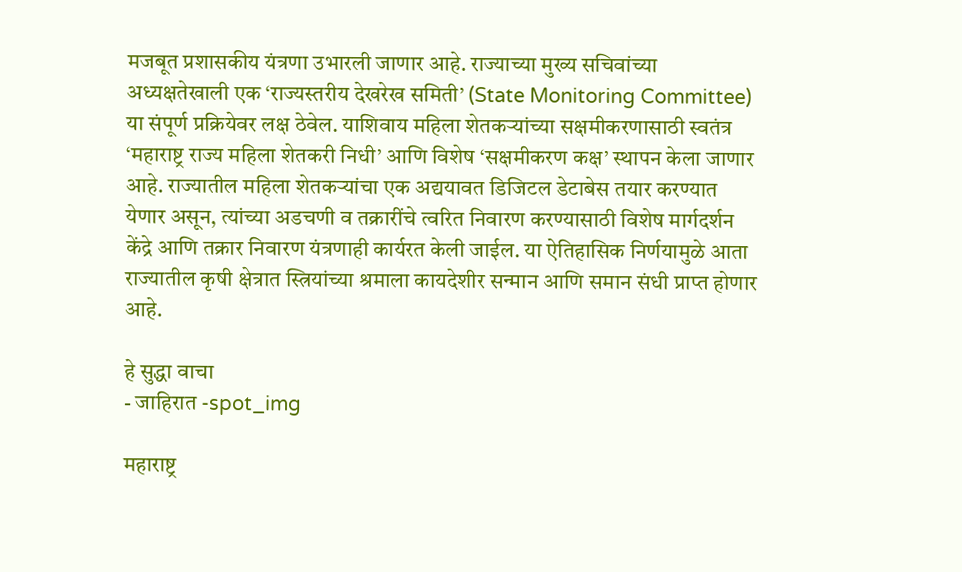मजबूत प्रशासकीय यंत्रणा उभारली जाणार आहे. राज्याच्या मुख्य सचिवांच्या अध्यक्षतेखाली एक ‘राज्यस्तरीय देखरेख समिती’ (State Monitoring Committee) या संपूर्ण प्रक्रियेवर लक्ष ठेवेल. याशिवाय महिला शेतकऱ्यांच्या सक्षमीकरणासाठी स्वतंत्र ‘महाराष्ट्र राज्य महिला शेतकरी निधी’ आणि विशेष ‘सक्षमीकरण कक्ष’ स्थापन केला जाणार आहे. राज्यातील महिला शेतकऱ्यांचा एक अद्ययावत डिजिटल डेटाबेस तयार करण्यात येणार असून, त्यांच्या अडचणी व तक्रारींचे त्वरित निवारण करण्यासाठी विशेष मार्गदर्शन केंद्रे आणि तक्रार निवारण यंत्रणाही कार्यरत केली जाईल. या ऐतिहासिक निर्णयामुळे आता राज्यातील कृषी क्षेत्रात स्त्रियांच्या श्रमाला कायदेशीर सन्मान आणि समान संधी प्राप्त होणार आहे.

हे सुद्धा वाचा
- जाहिरात -spot_img

महाराष्ट्र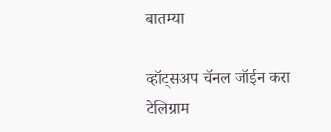बातम्या

व्हॉट्सअप चॅनल जॉईन करा
टेलिग्राम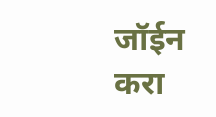जॉईन करा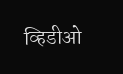व्हिडीओ